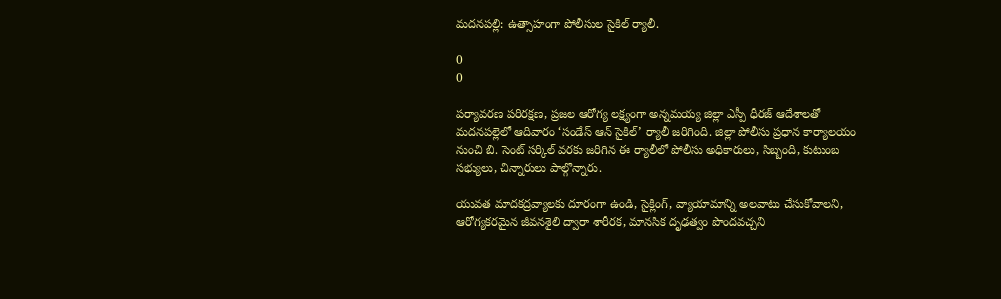మదనపల్లి: ఉత్సాహంగా పోలీసుల సైకిల్ ర్యాలీ.

0
0

పర్యావరణ పరిరక్షణ, ప్రజల ఆరోగ్య లక్ష్యంగా అన్నమయ్య జిల్లా ఎస్పీ ధీరజ్ ఆదేశాలతో మదనపల్లెలో ఆదివారం ‘సండేస్ ఆన్ సైకిల్’ ర్యాలీ జరిగింది. జిల్లా పోలీసు ప్రధాన కార్యాలయం నుంచి బి. సెంట్ సర్కిల్ వరకు జరిగిన ఈ ర్యాలీలో పోలీసు అధికారులు, సిబ్బంది, కుటుంబ సభ్యులు, చిన్నారులు పాల్గొన్నారు.

యువత మాదకద్రవ్యాలకు దూరంగా ఉండి, సైక్లింగ్, వ్యాయామాన్ని అలవాటు చేసుకోవాలని, ఆరోగ్యకరమైన జీవనశైలి ద్వారా శారీరక, మానసిక దృఢత్వం పొందవచ్చని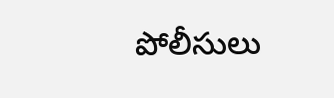పోలీసులు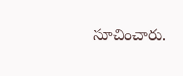సూచించారు.